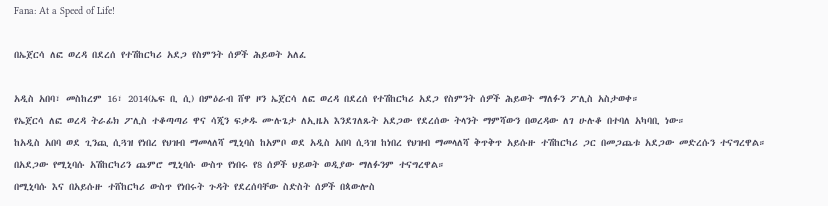Fana: At a Speed of Life!

በኤጀርሳ ለፎ ወረዳ በደረሰ የተሽከርካሪ አደጋ የስምንት ሰዎች ሕይወት አለፈ

አዲስ አበባ፣ መስከረም 16፣ 2014(ኤፍ ቢ ሲ) በምዕራብ ሸዋ ዞን ኤጀርሳ ለፎ ወረዳ በደረሰ የተሽከርካሪ አደጋ የስምንት ሰዎች ሕይወት ማለፉን ፖሊስ አስታወቀ።
የኤጀርሳ ለፎ ወረዳ ትራፊክ ፖሊስ ተቆጣጣሪ ዋና ሳጂን ፍቃዱ ሙሉጌታ ለኢዜአ እንደገለጹት አደጋው የደረሰው ትላንት ማምሻውን በወረዳው ለገ ሁሉቆ በተባለ አካባቢ ነው።
ከአዲስ አበባ ወደ ጊንጪ ሲጓዝ የነበረ የህዝብ ማመላለሻ ሚኒባስ ከአምቦ ወደ አዲስ አበባ ሲጓዝ ከነበረ የህዝብ ማመላለሻ ቅጥቅጥ አይሱዙ ተሽከርካሪ ጋር በመጋጨቱ አደጋው መድረሱን ተናግረዋል።
በአደጋው የሚኒባሱ አሽከርካሪን ጨምሮ ሚኒባሱ ውስጥ የነበሩ የ8 ሰዎች ህይወት ወዲያው ማለፉንም ተናግረዋል።
በሚኒባሱ እና በአይሱዙ ተሸከርካሪ ውስጥ የነበሩት ጉዳት የደረሰባቸው ስድስት ሰዎች በጳውሎስ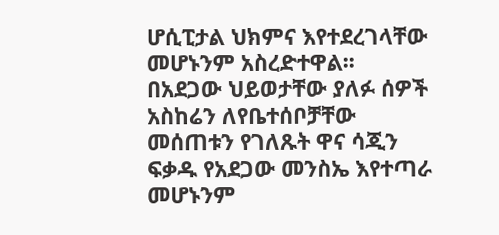ሆሲፒታል ህክምና እየተደረገላቸው መሆኑንም አስረድተዋል፡፡
በአደጋው ህይወታቸው ያለፉ ሰዎች አስከሬን ለየቤተሰቦቻቸው መሰጠቱን የገለጹት ዋና ሳጂን ፍቃዱ የአደጋው መንስኤ እየተጣራ መሆኑንም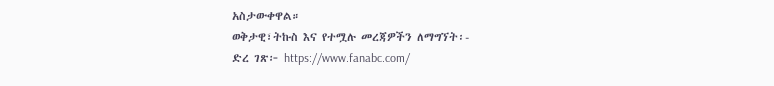አስታውቀዋል።
ወቅታዊ፣ትኩስ እና የተሟሉ መረጃዎችን ለማግኘት፡-
ድረ ገጽ፦ https://www.fanabc.com/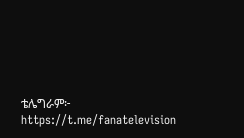ቴሌግራም፦ https://t.me/fanatelevision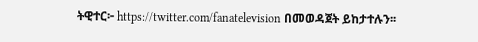ትዊተር፦ https://twitter.com/fanatelevision በመወዳጀት ይከታተሉን፡፡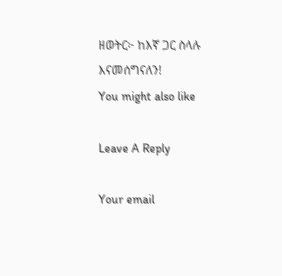ዘወትር፦ ከእኛ ጋር ስላሉ እናመሰግናለን!
You might also like

Leave A Reply

Your email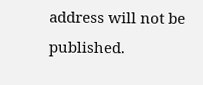address will not be published.